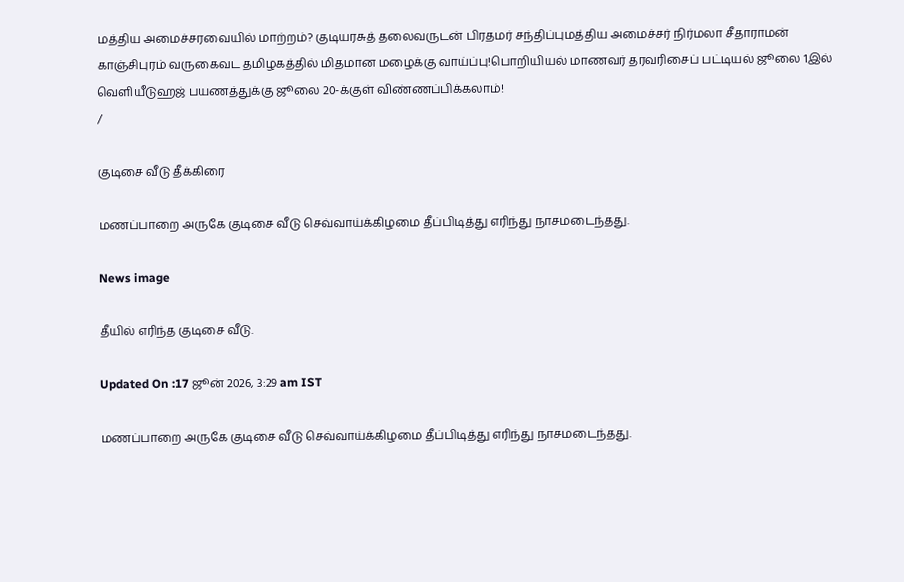மத்திய அமைச்சரவையில் மாற்றம்? குடியரசுத் தலைவருடன் பிரதமர் சந்திப்புமத்திய அமைச்சர் நிர்மலா சீதாராமன் காஞ்சிபுரம் வருகைவட தமிழகத்தில் மிதமான மழைக்கு வாய்ப்பு!பொறியியல் மாணவர் தரவரிசைப் பட்டியல் ஜூலை 1இல் வெளியீடுஹஜ் பயணத்துக்கு ஜூலை 20-க்குள் விண்ணப்பிக்கலாம்!
/

குடிசை வீடு தீக்கிரை

மணப்பாறை அருகே குடிசை வீடு செவ்வாய்க்கிழமை தீப்பிடித்து எரிந்து நாசமடைந்தது.

News image

தீயில் எரிந்த குடிசை வீடு.

Updated On :17 ஜூன் 2026, 3:29 am IST

மணப்பாறை அருகே குடிசை வீடு செவ்வாய்க்கிழமை தீப்பிடித்து எரிந்து நாசமடைந்தது.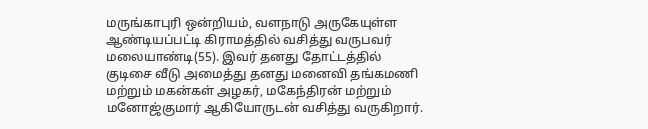மருங்காபுரி ஒன்றியம், வளநாடு அருகேயுள்ள ஆண்டியப்பட்டி கிராமத்தில் வசித்து வருபவர் மலையாண்டி(55). இவர் தனது தோட்டத்தில் குடிசை வீடு அமைத்து தனது மனைவி தங்கமணி மற்றும் மகன்கள் அழகர், மகேந்திரன் மற்றும் மனோஜ்குமார் ஆகியோருடன் வசித்து வருகிறார்.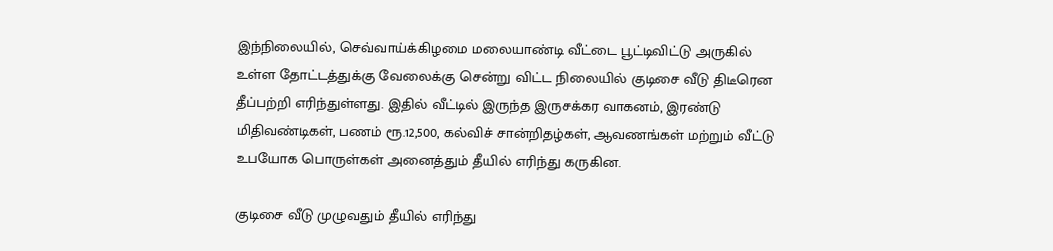இந்நிலையில், செவ்வாய்க்கிழமை மலையாண்டி வீட்டை பூட்டிவிட்டு அருகில் உள்ள தோட்டத்துக்கு வேலைக்கு சென்று விட்ட நிலையில் குடிசை வீடு திடீரென தீப்பற்றி எரிந்துள்ளது. இதில் வீட்டில் இருந்த இருசக்கர வாகனம், இரண்டு மிதிவண்டிகள், பணம் ரூ.12,500, கல்விச் சான்றிதழ்கள், ஆவணங்கள் மற்றும் வீட்டு உபயோக பொருள்கள் அனைத்தும் தீயில் எரிந்து கருகின.

குடிசை வீடு முழுவதும் தீயில் எரிந்து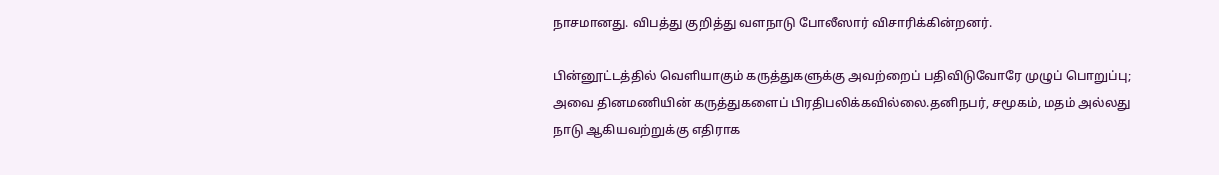நாசமானது. விபத்து குறித்து வளநாடு போலீஸார் விசாரிக்கின்றனர்.

பின்னூட்டத்தில் வெளியாகும் கருத்துகளுக்கு அவற்றைப் பதிவிடுவோரே முழுப் பொறுப்பு; அவை தினமணியின் கருத்துகளைப் பிரதிபலிக்கவில்லை.தனிநபர், சமூகம், மதம் அல்லது நாடு ஆகியவற்றுக்கு எதிராக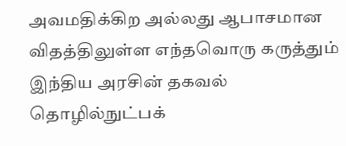அவமதிக்கிற அல்லது ஆபாசமான விதத்திலுள்ள எந்தவொரு கருத்தும் இந்திய அரசின் தகவல் தொழில்நுட்பக்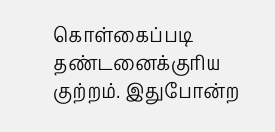கொள்கைப்படி தண்டனைக்குரிய குற்றம். இதுபோன்ற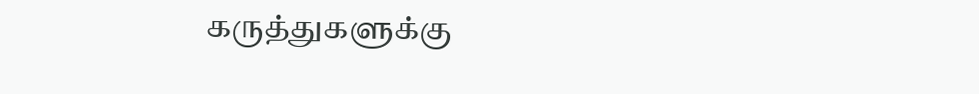கருத்துகளுக்கு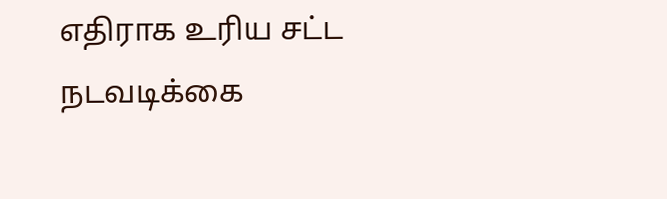எதிராக உரிய சட்ட நடவடிக்கை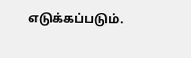எடுக்கப்படும்.